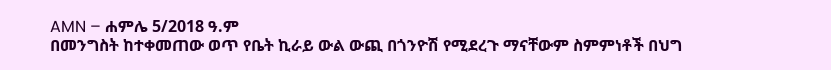AMN – ሐምሌ 5/2018 ዓ.ም
በመንግስት ከተቀመጠው ወጥ የቤት ኪራይ ውል ውጪ በጎንዮሽ የሚደረጉ ማናቸውም ስምምነቶች በህግ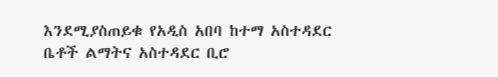እንደሚያስጠይቁ የአዲስ አበባ ከተማ አስተዳደር ቤቶች ልማትና አስተዳደር ቢሮ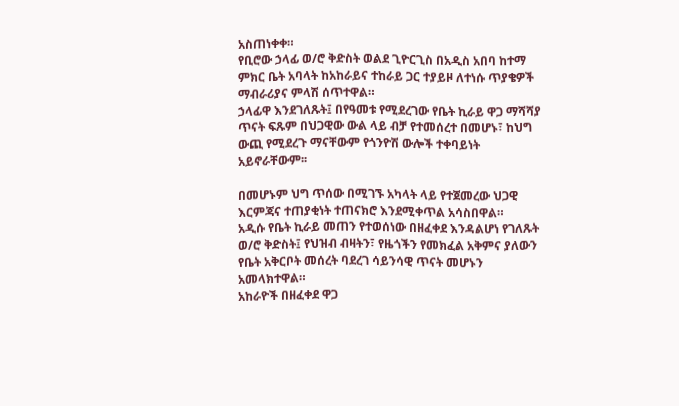አስጠነቀቀ።
የቢሮው ኃላፊ ወ/ሮ ቅድስት ወልደ ጊዮርጊስ በአዲስ አበባ ከተማ ምክር ቤት አባላት ከአከራይና ተከራይ ጋር ተያይዞ ለተነሱ ጥያቄዎች ማብራሪያና ምላሽ ሰጥተዋል።
ኃላፊዋ እንደገለጹት፤ በየዓመቱ የሚደረገው የቤት ኪራይ ዋጋ ማሻሻያ ጥናት ፍጹም በህጋዊው ውል ላይ ብቻ የተመሰረተ በመሆኑ፣ ከህግ ውጪ የሚደረጉ ማናቸውም የጎንዮሽ ውሎች ተቀባይነት አይኖራቸውም፡፡

በመሆኑም ህግ ጥሰው በሚገኙ አካላት ላይ የተጀመረው ህጋዊ እርምጃና ተጠያቂነት ተጠናክሮ እንደሚቀጥል አሳስበዋል።
አዲሱ የቤት ኪራይ መጠን የተወሰነው በዘፈቀደ እንዳልሆነ የገለጹት ወ/ሮ ቅድስት፤ የህዝብ ብዛትን፣ የዜጎችን የመክፈል አቅምና ያለውን የቤት አቅርቦት መሰረት ባደረገ ሳይንሳዊ ጥናት መሆኑን አመላክተዋል።
አከራዮች በዘፈቀደ ዋጋ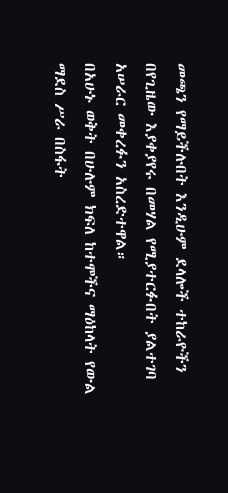መጫን የማይችሉበት እንዲሁም ደላሎች ተከራዮችን በየጊዜው እያቀያየሩ በመሃል የሚያተርፉበት ያልተገባ አሠራር መቀረፉን አስረድተዋል።
በአሁኑ ወቅት በሁሉም ክፍለ ከተሞችና ማዕከላት የውል ማደስ ሥራ በስፋት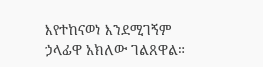እየተከናወነ እንደሚገኝም ኃላፊዋ አክለው ገልጸዋል።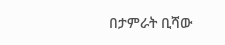በታምራት ቢሻው